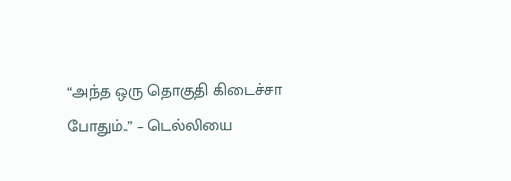“அந்த ஒரு தொகுதி கிடைச்சா போதும்..” – டெல்லியை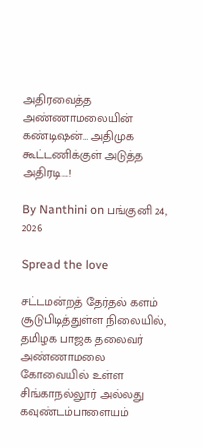அதிரவைத்த அண்ணாமலையின் கண்டிஷன்… அதிமுக கூட்டணிக்குள் அடுத்த அதிரடி….!

By Nanthini on பங்குனி 24, 2026

Spread the love

சட்டமன்றத் தேர்தல் களம் சூடுபிடித்துள்ள நிலையில், தமிழக பாஜக தலைவர் அண்ணாமலை கோவையில் உள்ள சிங்காநல்லூர் அல்லது கவுண்டம்பாளையம்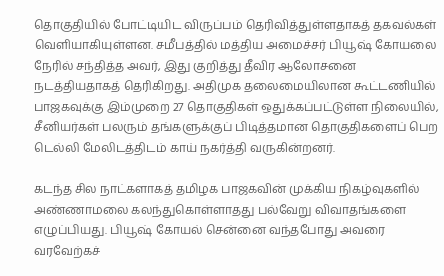தொகுதியில் போட்டியிட விருப்பம் தெரிவித்துள்ளதாகத் தகவல்கள் வெளியாகியுள்ளன. சமீபத்தில் மத்திய அமைச்சர் பியூஷ் கோயலை நேரில் சந்தித்த அவர், இது குறித்து தீவிர ஆலோசனை நடத்தியதாகத் தெரிகிறது. அதிமுக தலைமையிலான கூட்டணியில் பாஜகவுக்கு இம்முறை 27 தொகுதிகள் ஒதுக்கப்பட்டுள்ள நிலையில், சீனியர்கள் பலரும் தங்களுக்குப் பிடித்தமான தொகுதிகளைப் பெற டெல்லி மேலிடத்திடம் காய் நகர்த்தி வருகின்றனர்.

கடந்த சில நாட்களாகத் தமிழக பாஜகவின் முக்கிய நிகழ்வுகளில் அண்ணாமலை கலந்துகொள்ளாதது பல்வேறு விவாதங்களை எழுப்பியது. பியூஷ் கோயல் சென்னை வந்தபோது அவரை வரவேற்கச்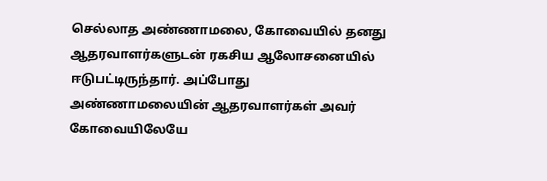செல்லாத அண்ணாமலை, கோவையில் தனது ஆதரவாளர்களுடன் ரகசிய ஆலோசனையில் ஈடுபட்டிருந்தார். அப்போது அண்ணாமலையின் ஆதரவாளர்கள் அவர் கோவையிலேயே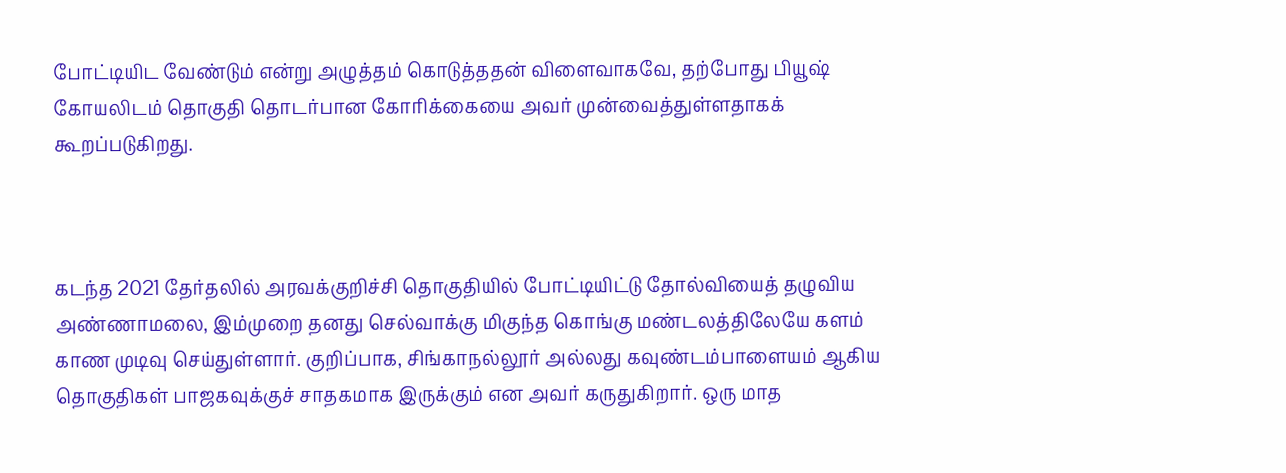போட்டியிட வேண்டும் என்று அழுத்தம் கொடுத்ததன் விளைவாகவே, தற்போது பியூஷ் கோயலிடம் தொகுதி தொடர்பான கோரிக்கையை அவர் முன்வைத்துள்ளதாகக் கூறப்படுகிறது.



கடந்த 2021 தேர்தலில் அரவக்குறிச்சி தொகுதியில் போட்டியிட்டு தோல்வியைத் தழுவிய அண்ணாமலை, இம்முறை தனது செல்வாக்கு மிகுந்த கொங்கு மண்டலத்திலேயே களம் காண முடிவு செய்துள்ளார். குறிப்பாக, சிங்காநல்லூர் அல்லது கவுண்டம்பாளையம் ஆகிய தொகுதிகள் பாஜகவுக்குச் சாதகமாக இருக்கும் என அவர் கருதுகிறார். ஒரு மாத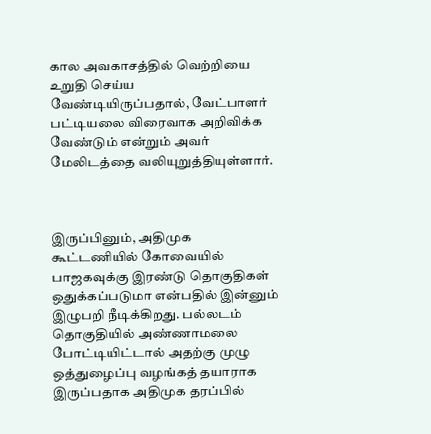கால அவகாசத்தில் வெற்றியை உறுதி செய்ய வேண்டியிருப்பதால், வேட்பாளர் பட்டியலை விரைவாக அறிவிக்க வேண்டும் என்றும் அவர் மேலிடத்தை வலியுறுத்தியுள்ளார்.



இருப்பினும், அதிமுக கூட்டணியில் கோவையில் பாஜகவுக்கு இரண்டு தொகுதிகள் ஒதுக்கப்படுமா என்பதில் இன்னும் இழுபறி நீடிக்கிறது. பல்லடம் தொகுதியில் அண்ணாமலை போட்டியிட்டால் அதற்கு முழு ஒத்துழைப்பு வழங்கத் தயாராக இருப்பதாக அதிமுக தரப்பில்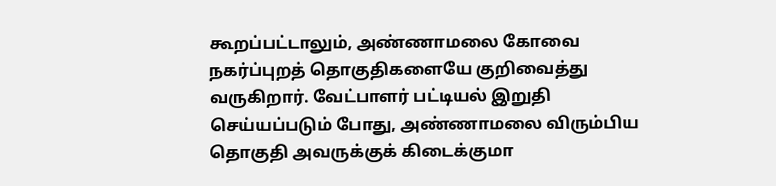கூறப்பட்டாலும், அண்ணாமலை கோவை நகர்ப்புறத் தொகுதிகளையே குறிவைத்து வருகிறார். வேட்பாளர் பட்டியல் இறுதி செய்யப்படும் போது, அண்ணாமலை விரும்பிய தொகுதி அவருக்குக் கிடைக்குமா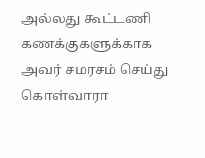அல்லது கூட்டணி கணக்குகளுக்காக அவர் சமரசம் செய்து கொள்வாரா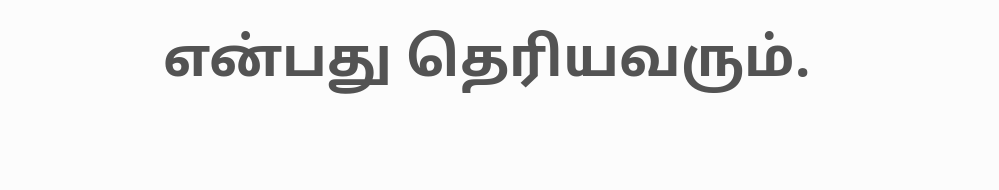என்பது தெரியவரும்.